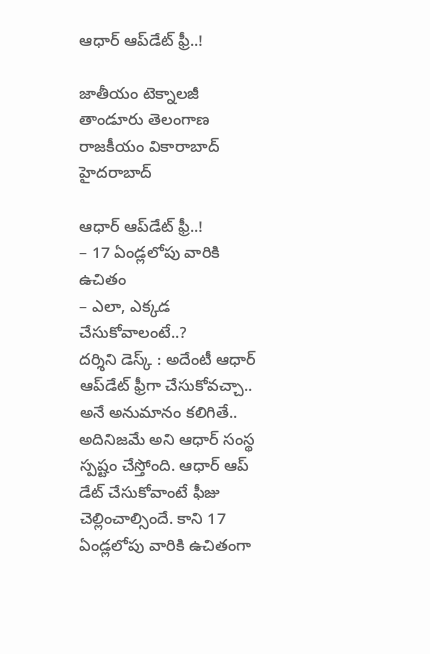ఆధార్‌ ఆప్‌డేట్ ఫ్రీ..!

జాతీయం టెక్నాలజీ తాండూరు తెలంగాణ రాజకీయం వికారాబాద్ హైదరాబాద్

ఆధార్‌ ఆప్‌డేట్ ఫ్రీ..!
– 17 ఏండ్లలోపు వారికి ఉచితం
– ఎలా, ఎక్కడ చేసుకోవాలంటే..?
దర్శిని డెస్క్ : అదేంటీ ఆధార్ ఆప్‌డేట్ ఫ్రీగా చేసుకోవచ్చా.. అనే అనుమానం కలిగితే.. అదినిజమే అని ఆధార్‌ సంస్థ స్పష్టం చేస్తోంది. ఆధార్‌ ఆప్‌ డేట్ చేసుకోవాంటే ఫీజు చెల్లించాల్సిందే. కాని 17 ఏండ్లలోపు వారికి ఉచితంగా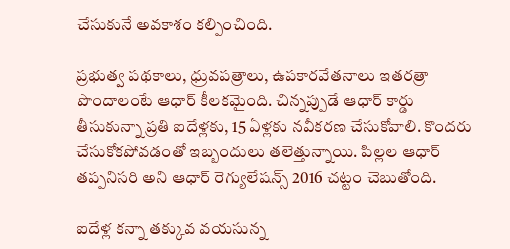చేసుకునే అవకాశం కల్పించింది.

ప్రభుత్వ పథకాలు, ధ్రువపత్రాలు, ఉపకారవేతనాలు ఇతరత్రా పొందాలంటే ఆధార్‌ కీలకమైంది. చిన్నప్పుడే ఆధార్‌ కార్డు తీసుకున్నా ప్రతి ఐదేళ్లకు, 15 ఏళ్లకు నవీకరణ చేసుకోవాలి. కొందరు చేసుకోకపోవడంతో ఇబ్బందులు తలెత్తున్నాయి. పిల్లల ఆధార్‌ తప్పనిసరి అని ఆధార్‌ రెగ్యులేషన్స్‌ 2016 చట్టం చెబుతోంది.

ఐదేళ్ల కన్నా తక్కువ వయసున్న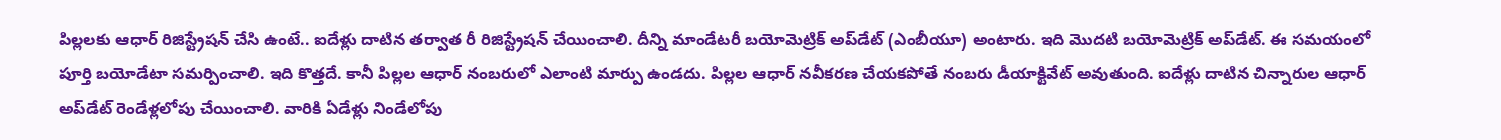పిల్లలకు ఆధార్‌ రిజిస్ట్రేషన్‌ చేసి ఉంటే.. ఐదేళ్లు దాటిన తర్వాత రీ రిజిస్ట్రేషన్‌ చేయించాలి. దీన్ని మాండేటరీ బయోమెట్రిక్‌ అప్‌డేట్‌ (ఎంబీయూ) అంటారు. ఇది మొదటి బయోమెట్రిక్‌ అప్‌డేట్‌. ఈ సమయంలో పూర్తి బయోడేటా సమర్పించాలి. ఇది కొత్తదే. కానీ పిల్లల ఆధార్‌ నంబరులో ఎలాంటి మార్పు ఉండదు. పిల్లల ఆధార్‌ నవీకరణ చేయకపోతే నంబరు డీయాక్టివేట్‌ అవుతుంది. ఐదేళ్లు దాటిన చిన్నారుల ఆధార్‌ అప్‌డేట్‌ రెండేళ్లలోపు చేయించాలి. వారికి ఏడేళ్లు నిండేలోపు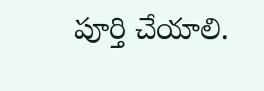పూర్తి చేయాలి.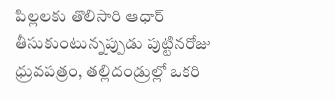పిల్లలకు తొలిసారి ఆధార్‌ తీసుకుంటున్నప్పుడు పుట్టినరోజు ధ్రువపత్రం, తల్లిదండ్రుల్లో ఒకరి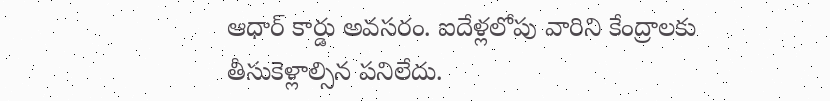ఆధార్‌ కార్డు అవసరం. ఐదేళ్లలోపు వారిని కేంద్రాలకు తీసుకెళ్లాల్సిన పనిలేదు.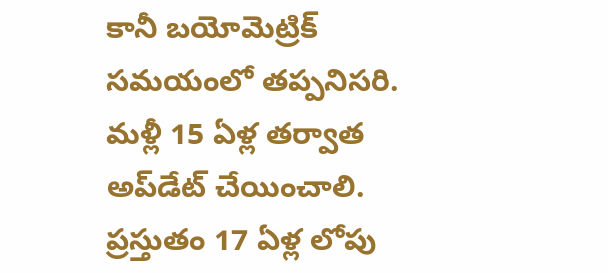కానీ బయోమెట్రిక్‌ సమయంలో తప్పనిసరి. మళ్లీ 15 ఏళ్ల తర్వాత అప్‌డేట్‌ చేయించాలి. ప్రస్తుతం 17 ఏళ్ల లోపు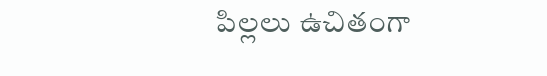పిల్లలు ఉచితంగా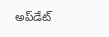అప్‌డేట్‌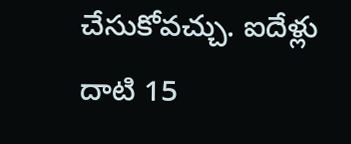చేసుకోవచ్చు. ఐదేళ్లు దాటి 15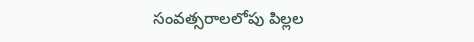సంవత్సరాలలోపు పిల్లల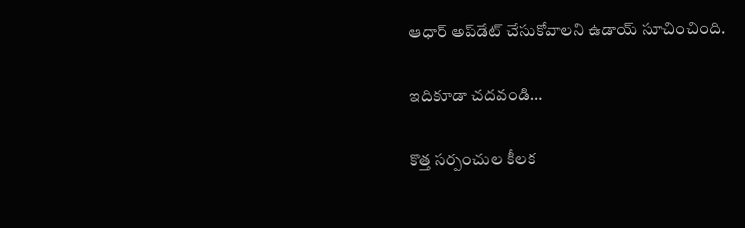ఆధార్‌ అప్‌డేట్‌ చేసుకోవాలని ఉడాయ్‌ సూచించింది.

ఇదికూడా చదవండి…

కొత్త సర్పంచుల కీలక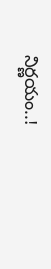నిర్ణయం..!